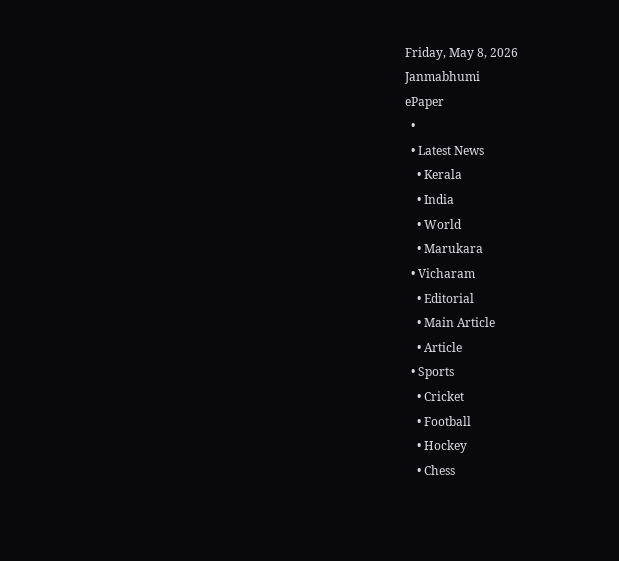Friday, May 8, 2026
Janmabhumi
ePaper
  •
  • Latest News
    • Kerala
    • India
    • World
    • Marukara
  • Vicharam
    • Editorial
    • Main Article
    • Article
  • Sports
    • Cricket
    • Football
    • Hockey
    • Chess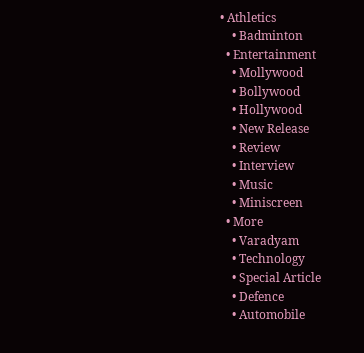• Athletics
    • Badminton
  • Entertainment
    • Mollywood
    • Bollywood
    • Hollywood
    • New Release
    • Review
    • Interview
    • Music
    • Miniscreen
  • More
    • Varadyam
    • Technology
    • Special Article
    • Defence
    • Automobile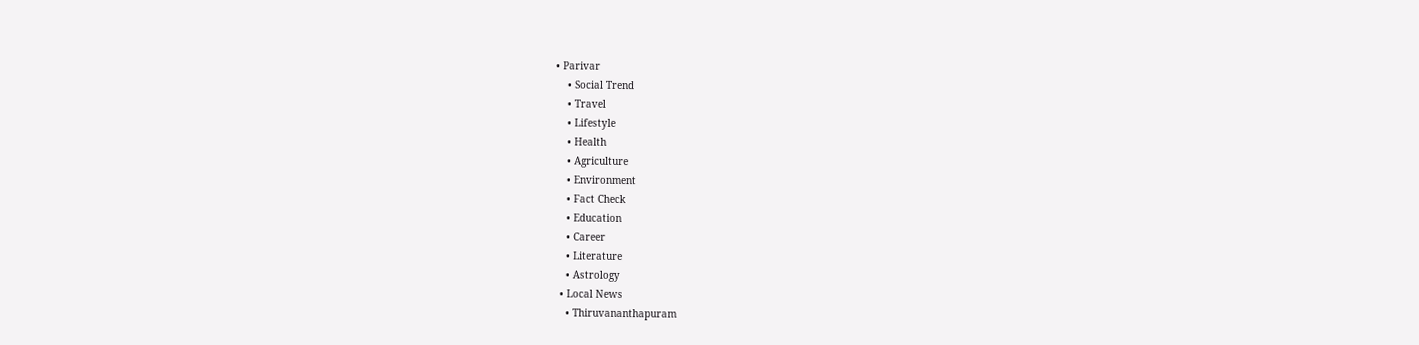• Parivar
    • Social Trend
    • Travel
    • Lifestyle
    • Health
    • Agriculture
    • Environment
    • Fact Check
    • Education
    • Career
    • Literature
    • Astrology
  • Local News
    • Thiruvananthapuram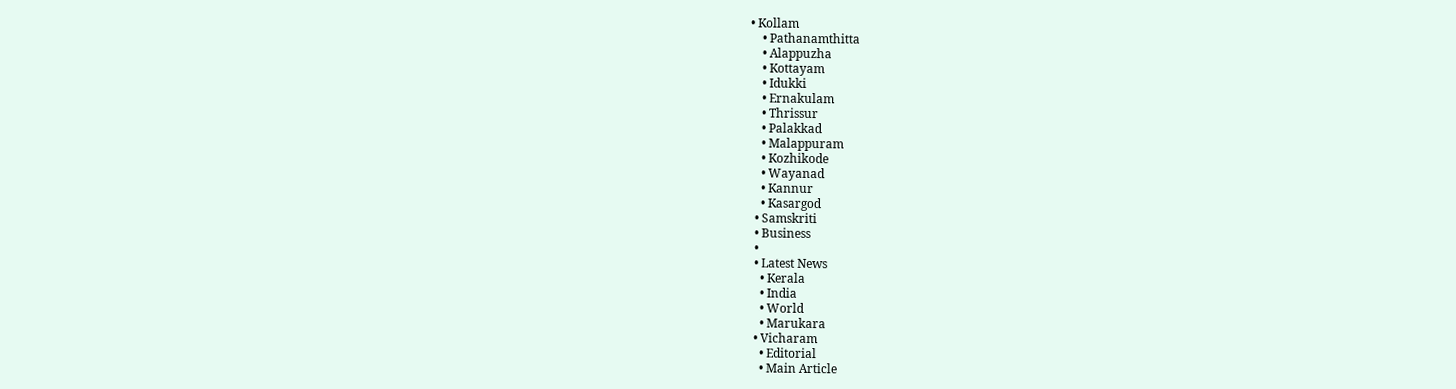• Kollam
    • Pathanamthitta
    • Alappuzha
    • Kottayam
    • Idukki
    • Ernakulam
    • Thrissur
    • Palakkad
    • Malappuram
    • Kozhikode
    • Wayanad
    • Kannur
    • Kasargod
  • Samskriti
  • Business
  •
  • Latest News
    • Kerala
    • India
    • World
    • Marukara
  • Vicharam
    • Editorial
    • Main Article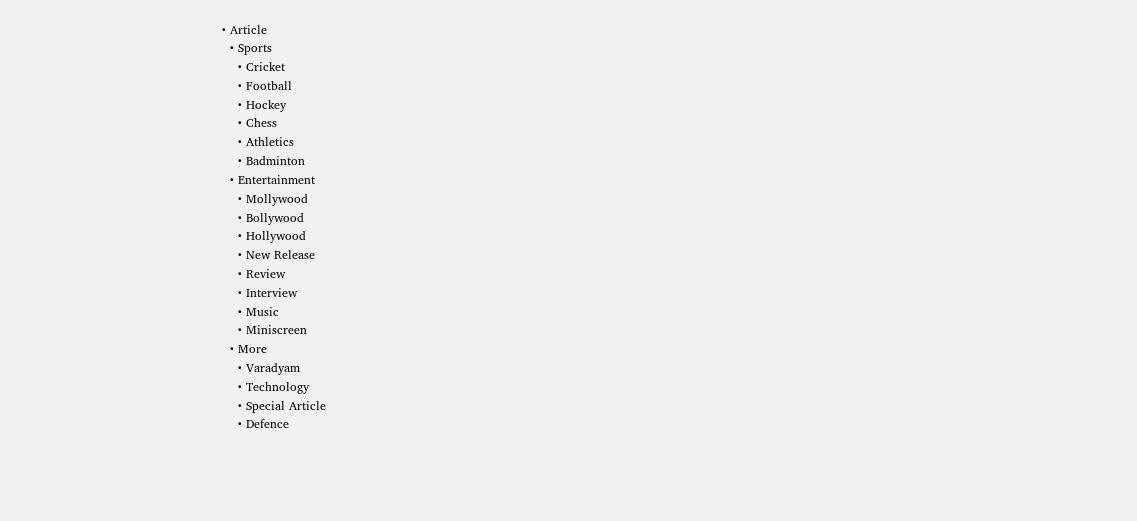• Article
  • Sports
    • Cricket
    • Football
    • Hockey
    • Chess
    • Athletics
    • Badminton
  • Entertainment
    • Mollywood
    • Bollywood
    • Hollywood
    • New Release
    • Review
    • Interview
    • Music
    • Miniscreen
  • More
    • Varadyam
    • Technology
    • Special Article
    • Defence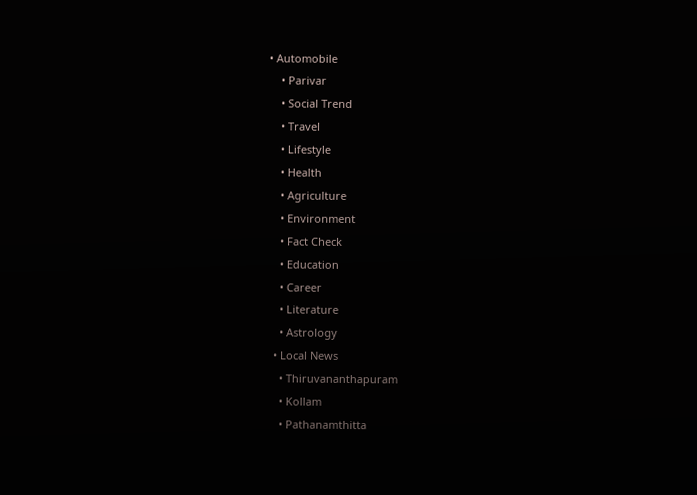• Automobile
    • Parivar
    • Social Trend
    • Travel
    • Lifestyle
    • Health
    • Agriculture
    • Environment
    • Fact Check
    • Education
    • Career
    • Literature
    • Astrology
  • Local News
    • Thiruvananthapuram
    • Kollam
    • Pathanamthitta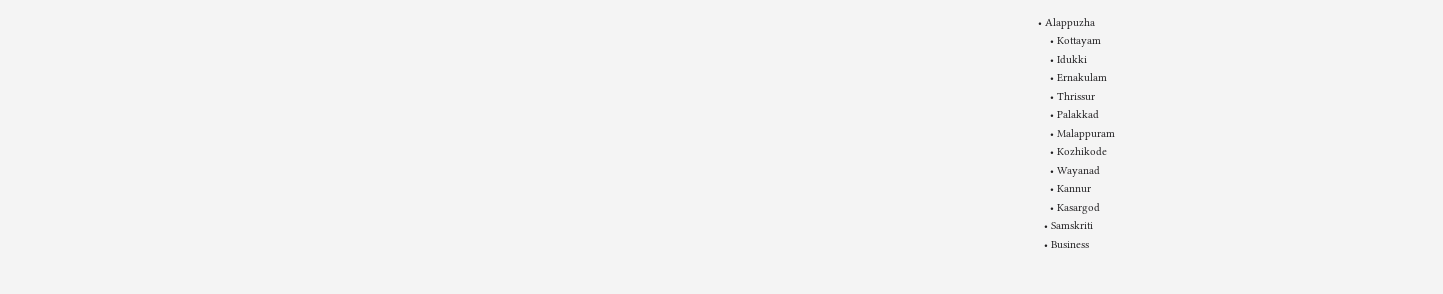• Alappuzha
    • Kottayam
    • Idukki
    • Ernakulam
    • Thrissur
    • Palakkad
    • Malappuram
    • Kozhikode
    • Wayanad
    • Kannur
    • Kasargod
  • Samskriti
  • Business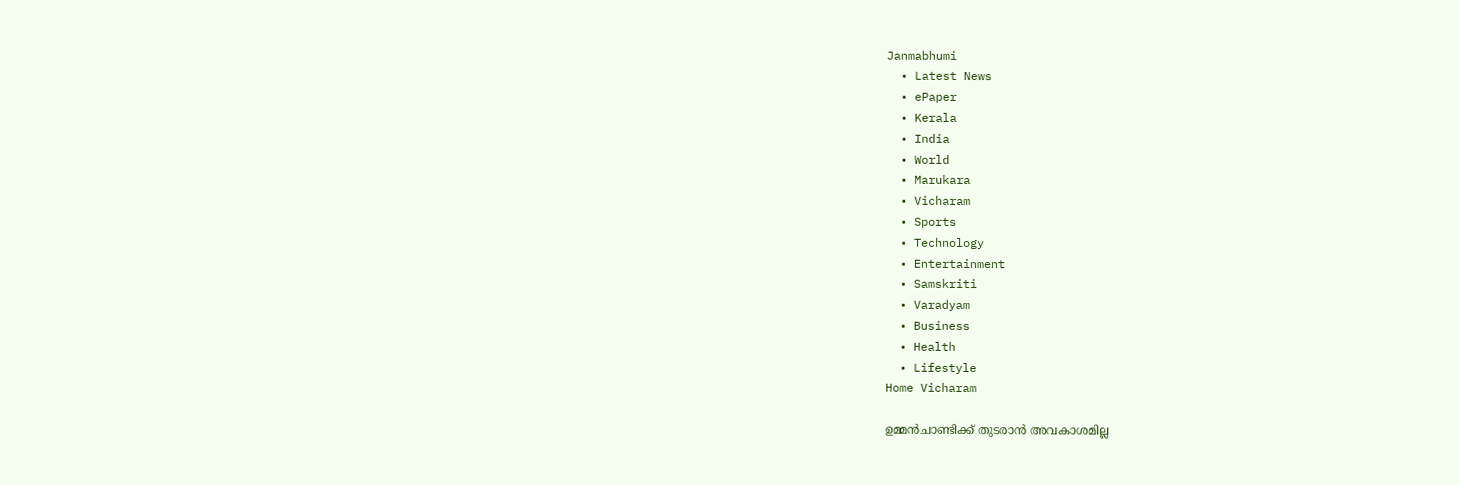Janmabhumi
  • Latest News
  • ePaper
  • Kerala
  • India
  • World
  • Marukara
  • Vicharam
  • Sports
  • Technology
  • Entertainment
  • Samskriti
  • Varadyam
  • Business
  • Health
  • Lifestyle
Home Vicharam

ഉമ്മന്‍ചാണ്ടിക്ക് തുടരാന്‍ അവകാശമില്ല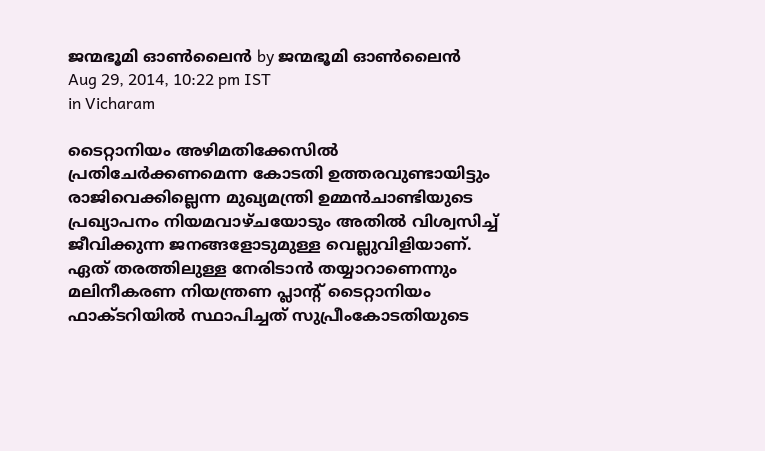ജന്മഭൂമി ഓണ്‍ലൈന്‍ by ജന്മഭൂമി ഓണ്‍ലൈന്‍
Aug 29, 2014, 10:22 pm IST
in Vicharam

ടൈറ്റാനിയം അഴിമതിക്കേസില്‍ പ്രതിചേര്‍ക്കണമെന്ന കോടതി ഉത്തരവുണ്ടായിട്ടും രാജിവെക്കില്ലെന്ന മുഖ്യമന്ത്രി ഉമ്മന്‍ചാണ്ടിയുടെ പ്രഖ്യാപനം നിയമവാഴ്ചയോടും അതില്‍ വിശ്വസിച്ച് ജീവിക്കുന്ന ജനങ്ങളോടുമുള്ള വെല്ലുവിളിയാണ്. ഏത് തരത്തിലുള്ള നേരിടാന്‍ തയ്യാറാണെന്നും മലിനീകരണ നിയന്ത്രണ പ്ലാന്റ് ടൈറ്റാനിയം ഫാക്ടറിയില്‍ സ്ഥാപിച്ചത് സുപ്രീംകോടതിയുടെ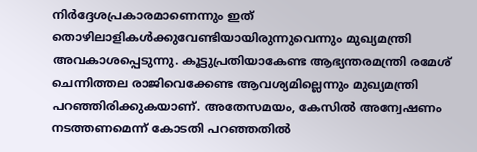നിര്‍ദ്ദേശപ്രകാരമാണെന്നും ഇത് തൊഴിലാളികള്‍ക്കുവേണ്ടിയായിരുന്നുവെന്നും മുഖ്യമന്ത്രി അവകാശപ്പെടുന്നു. കൂട്ടുപ്രതിയാകേണ്ട ആഭ്യന്തരമന്ത്രി രമേശ് ചെന്നിത്തല രാജിവെക്കേണ്ട ആവശ്യമില്ലെന്നും മുഖ്യമന്ത്രി പറഞ്ഞിരിക്കുകയാണ്. അതേസമയം, കേസില്‍ അന്വേഷണം നടത്തണമെന്ന് കോടതി പറഞ്ഞതില്‍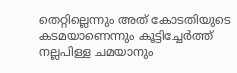തെറ്റില്ലെന്നും അത് കോടതിയുടെ കടമയാണെന്നും കൂട്ടിച്ചേര്‍ത്ത് നല്ലപിള്ള ചമയാനും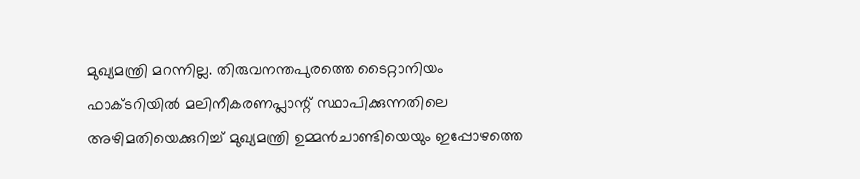മുഖ്യമന്ത്രി മറന്നില്ല. തിരുവനന്തപുരത്തെ ടൈറ്റാനിയം ഫാക്ടറിയില്‍ മലിനീകരണപ്ലാന്റ് സ്ഥാപിക്കുന്നതിലെ അഴിമതിയെക്കുറിച്ച് മുഖ്യമന്ത്രി ഉമ്മന്‍ചാണ്ടിയെയും ഇപ്പോഴത്തെ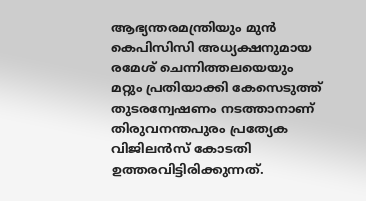ആഭ്യന്തരമന്ത്രിയും മുന്‍ കെപിസിസി അധ്യക്ഷനുമായ രമേശ് ചെന്നിത്തലയെയും മറ്റും പ്രതിയാക്കി കേസെടുത്ത് തുടരന്വേഷണം നടത്താനാണ് തിരുവനന്തപുരം പ്രത്യേക വിജിലന്‍സ് കോടതി ഉത്തരവിട്ടിരിക്കുന്നത്.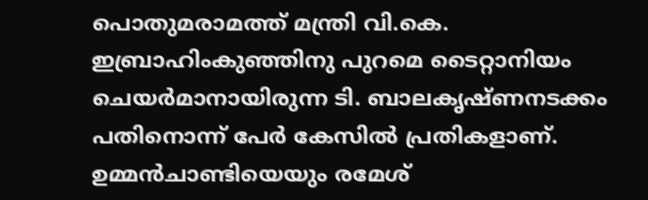പൊതുമരാമത്ത് മന്ത്രി വി.കെ. ഇബ്രാഹിംകുഞ്ഞിനു പുറമെ ടൈറ്റാനിയം ചെയര്‍മാനായിരുന്ന ടി. ബാലകൃഷ്ണനടക്കം പതിനൊന്ന് പേര്‍ കേസില്‍ പ്രതികളാണ്. ഉമ്മന്‍ചാണ്ടിയെയും രമേശ്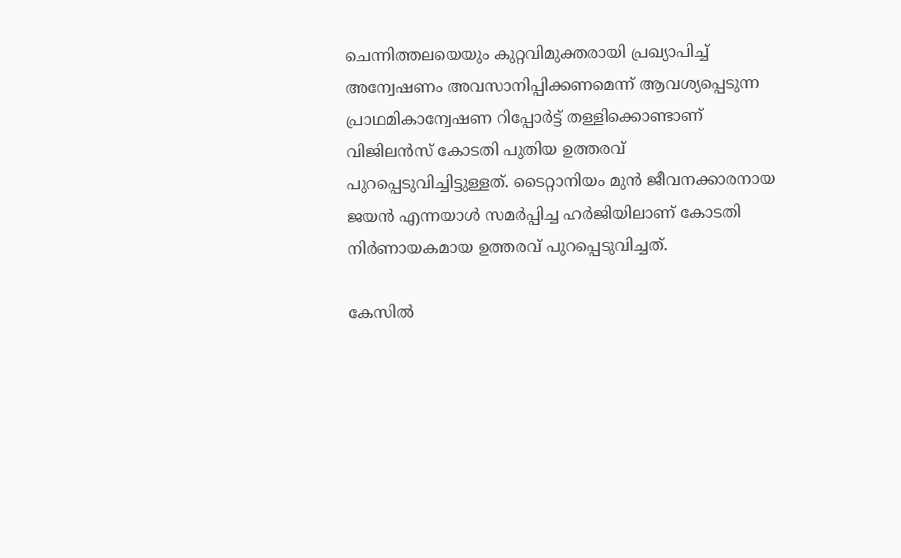ചെന്നിത്തലയെയും കുറ്റവിമുക്തരായി പ്രഖ്യാപിച്ച് അന്വേഷണം അവസാനിപ്പിക്കണമെന്ന് ആവശ്യപ്പെടുന്ന പ്രാഥമികാന്വേഷണ റിപ്പോര്‍ട്ട് തള്ളിക്കൊണ്ടാണ് വിജിലന്‍സ് കോടതി പുതിയ ഉത്തരവ് പുറപ്പെടുവിച്ചിട്ടുള്ളത്. ടൈറ്റാനിയം മുന്‍ ജീവനക്കാരനായ ജയന്‍ എന്നയാള്‍ സമര്‍പ്പിച്ച ഹര്‍ജിയിലാണ് കോടതി നിര്‍ണായകമായ ഉത്തരവ് പുറപ്പെടുവിച്ചത്.

കേസില്‍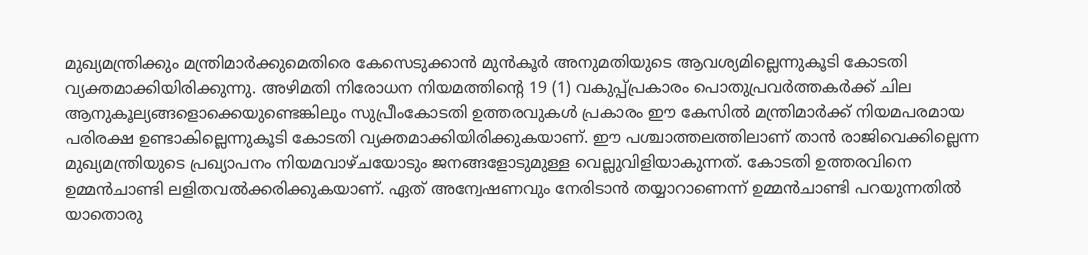മുഖ്യമന്ത്രിക്കും മന്ത്രിമാര്‍ക്കുമെതിരെ കേസെടുക്കാന്‍ മുന്‍കൂര്‍ അനുമതിയുടെ ആവശ്യമില്ലെന്നുകൂടി കോടതി വ്യക്തമാക്കിയിരിക്കുന്നു. അഴിമതി നിരോധന നിയമത്തിന്റെ 19 (1) വകുപ്പ്പ്രകാരം പൊതുപ്രവര്‍ത്തകര്‍ക്ക് ചില ആനുകൂല്യങ്ങളൊക്കെയുണ്ടെങ്കിലും സുപ്രീംകോടതി ഉത്തരവുകള്‍ പ്രകാരം ഈ കേസില്‍ മന്ത്രിമാര്‍ക്ക് നിയമപരമായ പരിരക്ഷ ഉണ്ടാകില്ലെന്നുകൂടി കോടതി വ്യക്തമാക്കിയിരിക്കുകയാണ്. ഈ പശ്ചാത്തലത്തിലാണ് താന്‍ രാജിവെക്കില്ലെന്ന മുഖ്യമന്ത്രിയുടെ പ്രഖ്യാപനം നിയമവാഴ്ചയോടും ജനങ്ങളോടുമുള്ള വെല്ലുവിളിയാകുന്നത്. കോടതി ഉത്തരവിനെ ഉമ്മന്‍ചാണ്ടി ലളിതവല്‍ക്കരിക്കുകയാണ്. ഏത് അന്വേഷണവും നേരിടാന്‍ തയ്യാറാണെന്ന് ഉമ്മന്‍ചാണ്ടി പറയുന്നതില്‍ യാതൊരു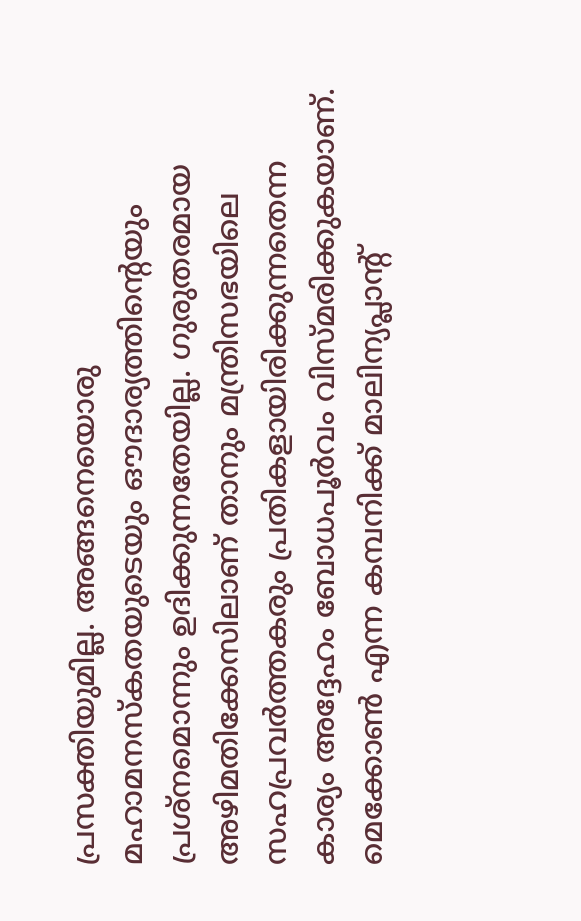പ്രസക്തിയുമില്ല. അങ്ങനെയൊരു മഹാമനസ്‌കതയുടെയും ഔദാര്യത്തിന്റെയും പ്രശ്‌നമൊന്നും ഉദിക്കുന്നതേയില്ല. ഗുരുതരമായ അഴിമതിക്കേസിലാണ് താനും മന്ത്രിസഭയിലെ സഹപ്രവര്‍ത്തകരും പ്രതികളായിരിക്കുന്നതെന്ന കാര്യം അദ്ദേഹം ബോധപൂര്‍വം വിസ്മരിക്കുകയാണ്. മെക്കോണ്‍ എന്ന കമ്പനിക്ക് മാലിന്യപ്ലാന്റ്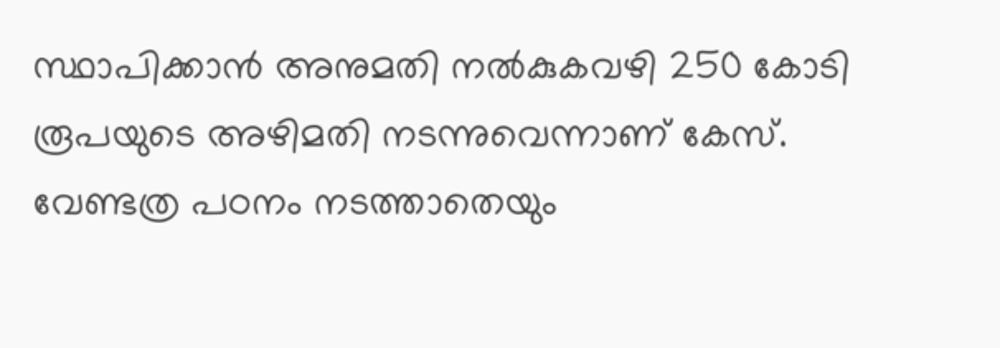സ്ഥാപിക്കാന്‍ അനുമതി നല്‍കുകവഴി 250 കോടി രൂപയുടെ അഴിമതി നടന്നുവെന്നാണ് കേസ്. വേണ്ടത്ര പഠനം നടത്താതെയും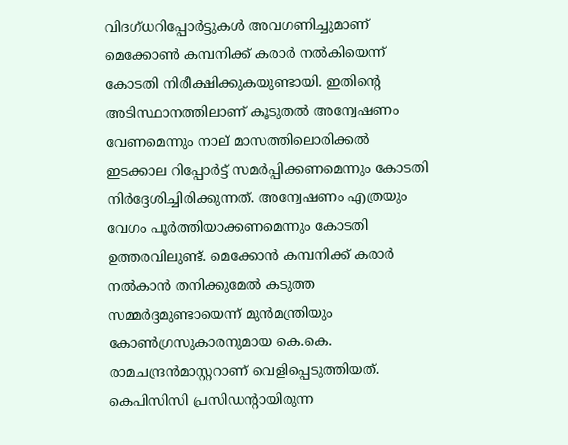വിദഗ്ധറിപ്പോര്‍ട്ടുകള്‍ അവഗണിച്ചുമാണ് മെക്കോണ്‍ കമ്പനിക്ക് കരാര്‍ നല്‍കിയെന്ന് കോടതി നിരീക്ഷിക്കുകയുണ്ടായി. ഇതിന്റെ അടിസ്ഥാനത്തിലാണ് കൂടുതല്‍ അന്വേഷണം വേണമെന്നും നാല് മാസത്തിലൊരിക്കല്‍ ഇടക്കാല റിപ്പോര്‍ട്ട് സമര്‍പ്പിക്കണമെന്നും കോടതി നിര്‍ദ്ദേശിച്ചിരിക്കുന്നത്. അന്വേഷണം എത്രയും വേഗം പൂര്‍ത്തിയാക്കണമെന്നും കോടതി ഉത്തരവിലുണ്ട്. മെക്കോന്‍ കമ്പനിക്ക് കരാര്‍ നല്‍കാന്‍ തനിക്കുമേല്‍ കടുത്ത സമ്മര്‍ദ്ദമുണ്ടായെന്ന് മുന്‍മന്ത്രിയും കോണ്‍ഗ്രസുകാരനുമായ കെ.കെ. രാമചന്ദ്രന്‍മാസ്റ്ററാണ് വെളിപ്പെടുത്തിയത്. കെപിസിസി പ്രസിഡന്റായിരുന്ന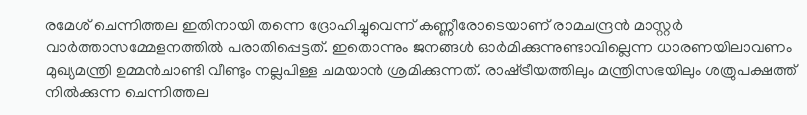രമേശ് ചെന്നിത്തല ഇതിനായി തന്നെ ദ്രോഹിച്ചുവെന്ന് കണ്ണീരോടെയാണ് രാമചന്ദ്രന്‍ മാസ്റ്റര്‍ വാര്‍ത്താസമ്മേളനത്തില്‍ പരാതിപ്പെട്ടത്. ഇതൊന്നും ജനങ്ങള്‍ ഓര്‍മിക്കുന്നുണ്ടാവില്ലെന്ന ധാരണയിലാവണം മുഖ്യമന്ത്രി ഉമ്മന്‍ചാണ്ടി വീണ്ടും നല്ലപിള്ള ചമയാന്‍ ശ്രമിക്കുന്നത്. രാഷ്‌ട്രീയത്തിലും മന്ത്രിസഭയിലും ശത്രുപക്ഷത്ത് നില്‍ക്കുന്ന ചെന്നിത്തല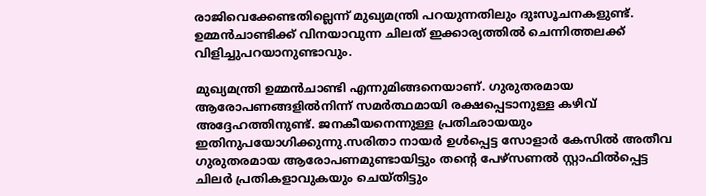രാജിവെക്കേണ്ടതില്ലെന്ന് മുഖ്യമന്ത്രി പറയുന്നതിലും ദുഃസൂചനകളുണ്ട്. ഉമ്മന്‍ചാണ്ടിക്ക് വിനയാവുന്ന ചിലത് ഇക്കാര്യത്തില്‍ ചെന്നിത്തലക്ക് വിളിച്ചുപറയാനുണ്ടാവും.

മുഖ്യമന്ത്രി ഉമ്മന്‍ചാണ്ടി എന്നുമിങ്ങനെയാണ്. ഗുരുതരമായ ആരോപണങ്ങളില്‍നിന്ന് സമര്‍ത്ഥമായി രക്ഷപ്പെടാനുള്ള കഴിവ് അദ്ദേഹത്തിനുണ്ട്. ജനകീയനെന്നുള്ള പ്രതിഛായയും ഇതിനുപയോഗിക്കുന്നു.സരിതാ നായര്‍ ഉള്‍പ്പെട്ട സോളാര്‍ കേസില്‍ അതീവ ഗുരുതരമായ ആരോപണമുണ്ടായിട്ടും തന്റെ പേഴ്‌സണല്‍ സ്റ്റാഫില്‍പ്പെട്ട ചിലര്‍ പ്രതികളാവുകയും ചെയ്തിട്ടും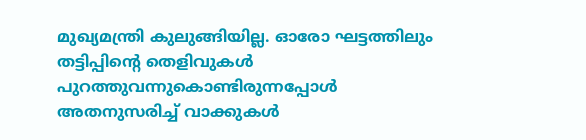മുഖ്യമന്ത്രി കുലുങ്ങിയില്ല. ഓരോ ഘട്ടത്തിലും തട്ടിപ്പിന്റെ തെളിവുകള്‍ പുറത്തുവന്നുകൊണ്ടിരുന്നപ്പോള്‍ അതനുസരിച്ച് വാക്കുകള്‍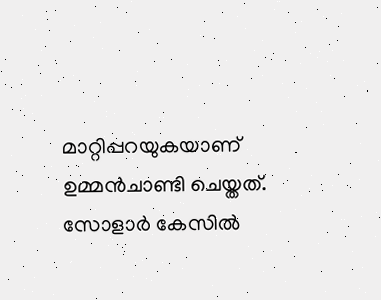മാറ്റിപ്പറയുകയാണ് ഉമ്മന്‍ചാണ്ടി ചെയ്തത്. സോളാര്‍ കേസില്‍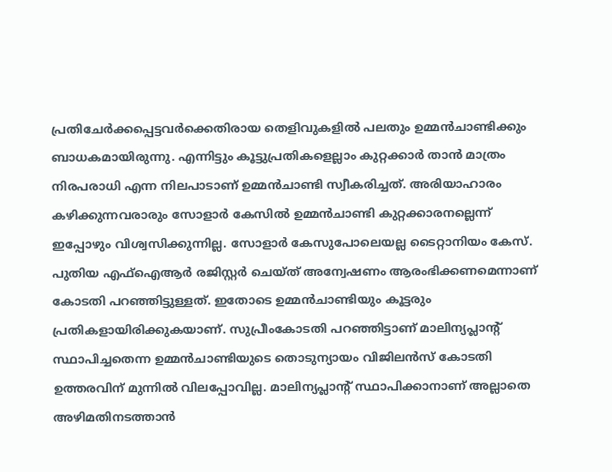പ്രതിചേര്‍ക്കപ്പെട്ടവര്‍ക്കെതിരായ തെളിവുകളില്‍ പലതും ഉമ്മന്‍ചാണ്ടിക്കും ബാധകമായിരുന്നു. എന്നിട്ടും കൂട്ടുപ്രതികളെല്ലാം കുറ്റക്കാര്‍ താന്‍ മാത്രം നിരപരാധി എന്ന നിലപാടാണ് ഉമ്മന്‍ചാണ്ടി സ്വീകരിച്ചത്. അരിയാഹാരം കഴിക്കുന്നവരാരും സോളാര്‍ കേസില്‍ ഉമ്മന്‍ചാണ്ടി കുറ്റക്കാരനല്ലെന്ന് ഇപ്പോഴും വിശ്വസിക്കുന്നില്ല. സോളാര്‍ കേസുപോലെയല്ല ടൈറ്റാനിയം കേസ്. പുതിയ എഫ്‌ഐആര്‍ രജിസ്റ്റര്‍ ചെയ്ത് അന്വേഷണം ആരംഭിക്കണമെന്നാണ് കോടതി പറഞ്ഞിട്ടുള്ളത്. ഇതോടെ ഉമ്മന്‍ചാണ്ടിയും കൂട്ടരും പ്രതികളായിരിക്കുകയാണ്. സുപ്രീംകോടതി പറഞ്ഞിട്ടാണ് മാലിന്യപ്ലാന്റ് സ്ഥാപിച്ചതെന്ന ഉമ്മന്‍ചാണ്ടിയുടെ തൊടുന്യായം വിജിലന്‍സ് കോടതി ഉത്തരവിന് മുന്നില്‍ വിലപ്പോവില്ല. മാലിന്യപ്ലാന്റ് സ്ഥാപിക്കാനാണ് അല്ലാതെ അഴിമതിനടത്താന്‍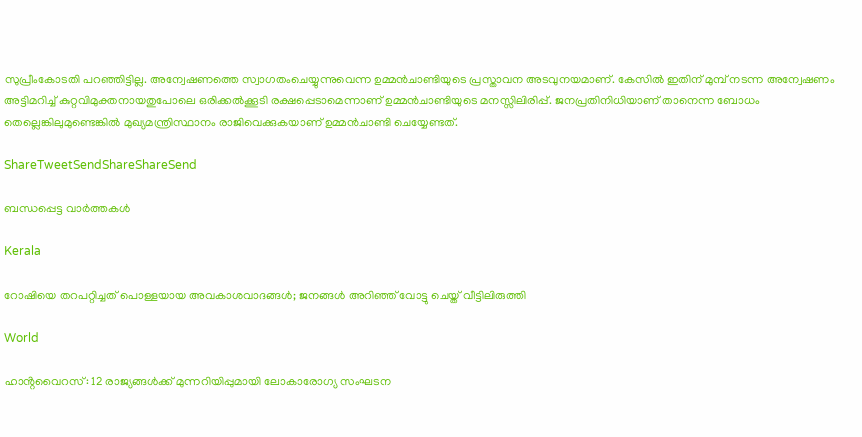സുപ്രീംകോടതി പറഞ്ഞിട്ടില്ല. അന്വേഷണത്തെ സ്വാഗതംചെയ്യുന്നുവെന്ന ഉമ്മന്‍ചാണ്ടിയുടെ പ്രസ്താവന അടവുനയമാണ്. കേസില്‍ ഇതിന് മുമ്പ് നടന്ന അന്വേഷണം അട്ടിമറിച്ച് കുറ്റവിമുക്തനായതുപോലെ ഒരിക്കല്‍ക്കൂടി രക്ഷപ്പെടാമെന്നാണ് ഉമ്മന്‍ചാണ്ടിയുടെ മനസ്സിലിരിപ്പ്. ജനപ്രതിനിധിയാണ് താനെന്ന ബോധം തെല്ലെങ്കിലുമുണ്ടെങ്കില്‍ മുഖ്യമന്ത്രിസ്ഥാനം രാജിവെക്കുകയാണ് ഉമ്മന്‍ചാണ്ടി ചെയ്യേണ്ടത്.

ShareTweetSendShareShareSend

ബന്ധപ്പെട്ട വാര്‍ത്തകള്‍

Kerala

റോഷിയെ തറപറ്റിച്ചത് പൊള്ളയായ അവകാശവാദങ്ങള്‍; ജനങ്ങള്‍ അറിഞ്ഞ് വോട്ടു ചെയ്ത് വീട്ടിലിരുത്തി

World

ഹാൻ്റവൈറസ്: 12 രാജ്യങ്ങൾക്ക് മുന്നറിയിപ്പുമായി ലോകാരോഗ്യ സംഘടന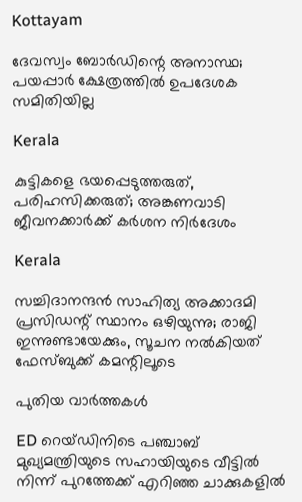Kottayam

ദേവസ്വം ബോര്‍ഡിന്റെ അനാസ്ഥ; പയപ്പാര്‍ ക്ഷേത്രത്തില്‍ ഉപദേശക സമിതിയില്ല

Kerala

കുട്ടികളെ ഭയപ്പെടുത്തരുത്, പരിഹസിക്കരുത്; അങ്കണവാടി ജീവനക്കാർക്ക് കർശന നിർദേശം

Kerala

സച്ചിദാനന്ദൻ സാഹിത്യ അക്കാദമി പ്രസിഡന്റ് സ്ഥാനം ഒഴിയുന്നു; രാജി ഇന്നുണ്ടായേക്കും, സൂചന നൽകിയത് ഫേസ്ബുക്ക് കമന്റിലൂടെ

പുതിയ വാര്‍ത്തകള്‍

ED റെയ്ഡിനിടെ പഞ്ചാബ് മുഖ്യമന്ത്രിയുടെ സഹായിയുടെ വീട്ടിൽ നിന്ന് പുറത്തേക്ക് എറിഞ്ഞ ചാക്കുകളിൽ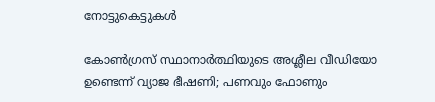നോട്ടുകെട്ടുകൾ

കോൺഗ്രസ് സ്ഥാനാർത്ഥിയുടെ അശ്ലീല വീഡിയോ ഉണ്ടെന്ന് വ്യാജ ഭീഷണി; പണവും ഫോണും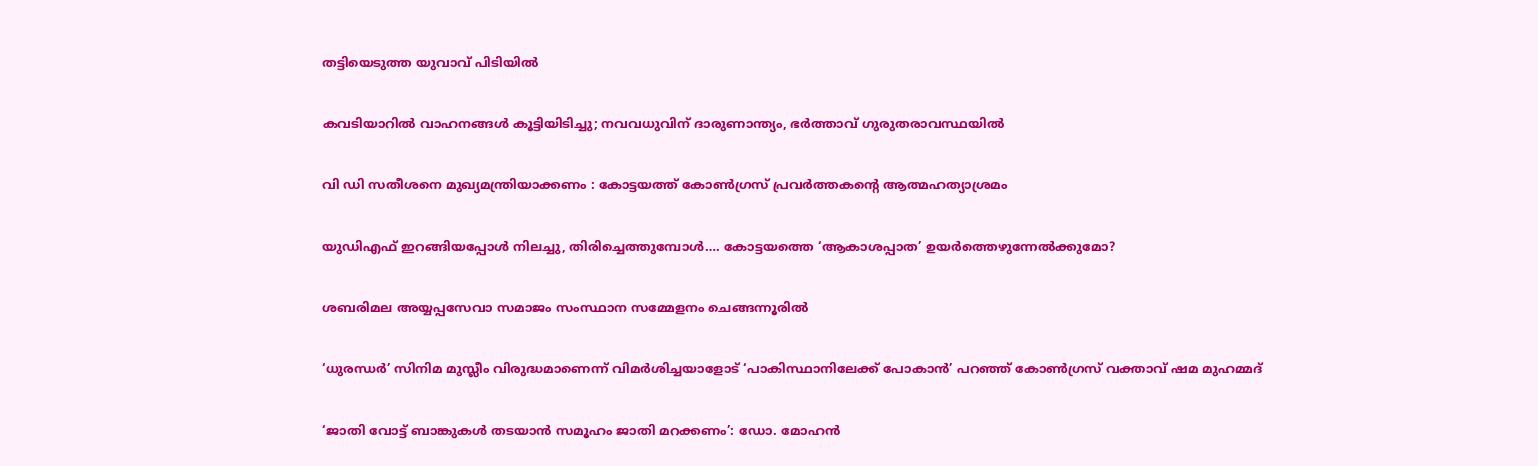തട്ടിയെടുത്ത യുവാവ് പിടിയിൽ

കവടിയാറിൽ വാഹനങ്ങൾ കൂട്ടിയിടിച്ചു; നവവധുവിന് ദാരുണാന്ത്യം, ഭർത്താവ് ഗുരുതരാവസ്ഥയിൽ

വി ഡി സതീശനെ മുഖ്യമന്ത്രിയാക്കണം : കോട്ടയത്ത് കോൺഗ്രസ് പ്രവർത്തകന്റെ ആത്മഹത്യാശ്രമം

യുഡിഎഫ് ഇറങ്ങിയപ്പോള്‍ നിലച്ചു, തിരിച്ചെത്തുമ്പോള്‍…. കോട്ടയത്തെ ‘ആകാശപ്പാത’ ഉയര്‍ത്തെഴുന്നേല്‍ക്കുമോ?

ശബരിമല അയ്യപ്പസേവാ സമാജം സംസ്ഥാന സമ്മേളനം ചെങ്ങന്നൂരില്‍

‘ധുരന്ധർ’ സിനിമ മുസ്ലീം വിരുദ്ധമാണെന്ന് വിമർശിച്ചയാളോട് ‘പാകിസ്ഥാനിലേക്ക് പോകാൻ’ പറഞ്ഞ് കോൺഗ്രസ് വക്താവ് ഷമ മുഹമ്മദ്

‘ജാതി വോട്ട് ബാങ്കുകള്‍ തടയാന്‍ സമൂഹം ജാതി മറക്കണം’: ഡോ. മോഹന്‍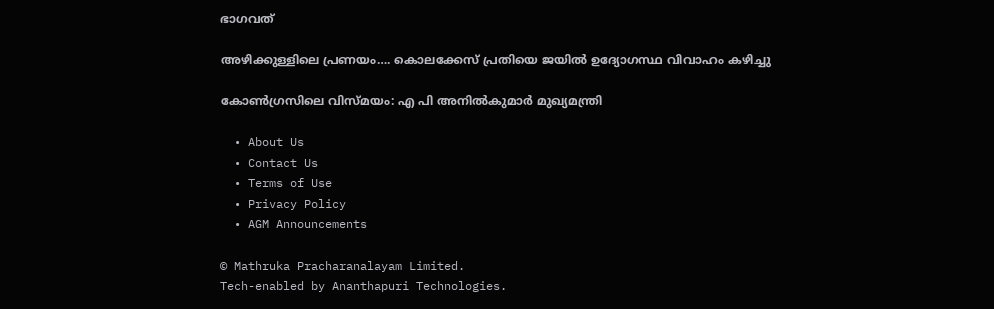ഭാഗവത്

അഴിക്കുള്ളിലെ പ്രണയം…. കൊലക്കേസ് പ്രതിയെ ജയിൽ ഉദ്യോഗസ്ഥ വിവാഹം കഴിച്ചു

കോണ്‍ഗ്രസിലെ വിസ്മയം: എ പി അനില്‍കുമാര്‍ മുഖ്യമന്ത്രി

  • About Us
  • Contact Us
  • Terms of Use
  • Privacy Policy
  • AGM Announcements

© Mathruka Pracharanalayam Limited.
Tech-enabled by Ananthapuri Technologies.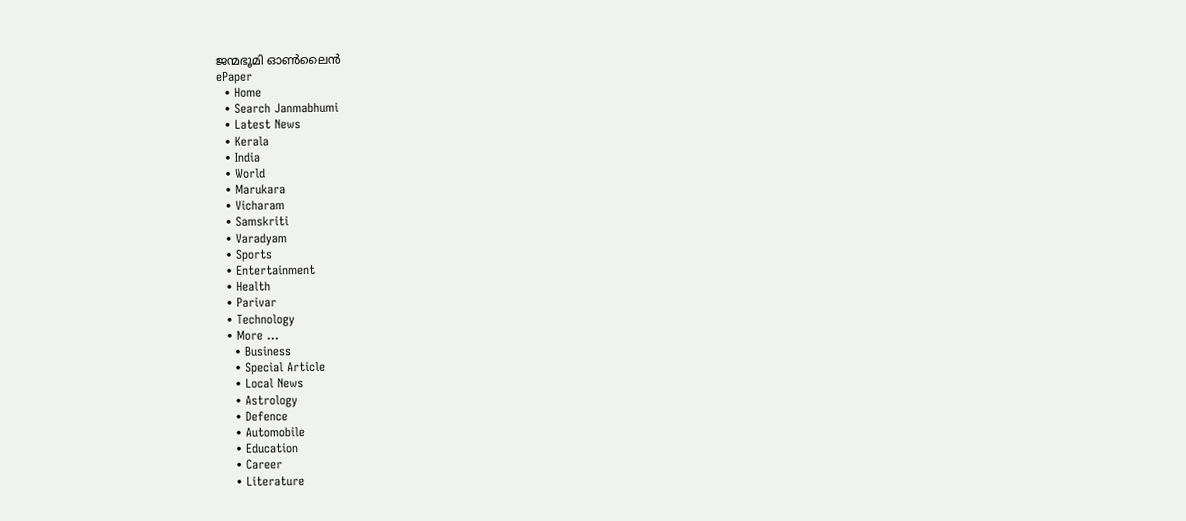ജന്മഭൂമി ഓണ്‍ലൈന്‍
ePaper
  • Home
  • Search Janmabhumi
  • Latest News
  • Kerala
  • India
  • World
  • Marukara
  • Vicharam
  • Samskriti
  • Varadyam
  • Sports
  • Entertainment
  • Health
  • Parivar
  • Technology
  • More …
    • Business
    • Special Article
    • Local News
    • Astrology
    • Defence
    • Automobile
    • Education
    • Career
    • Literature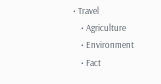• Travel
    • Agriculture
    • Environment
    • Fact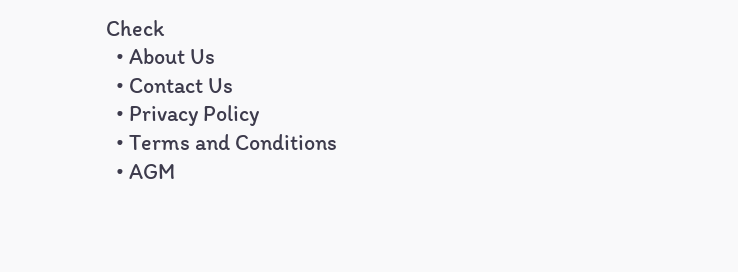Check
  • About Us
  • Contact Us
  • Privacy Policy
  • Terms and Conditions
  • AGM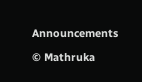Announcements

© Mathruka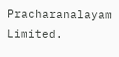Pracharanalayam Limited.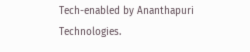Tech-enabled by Ananthapuri Technologies.